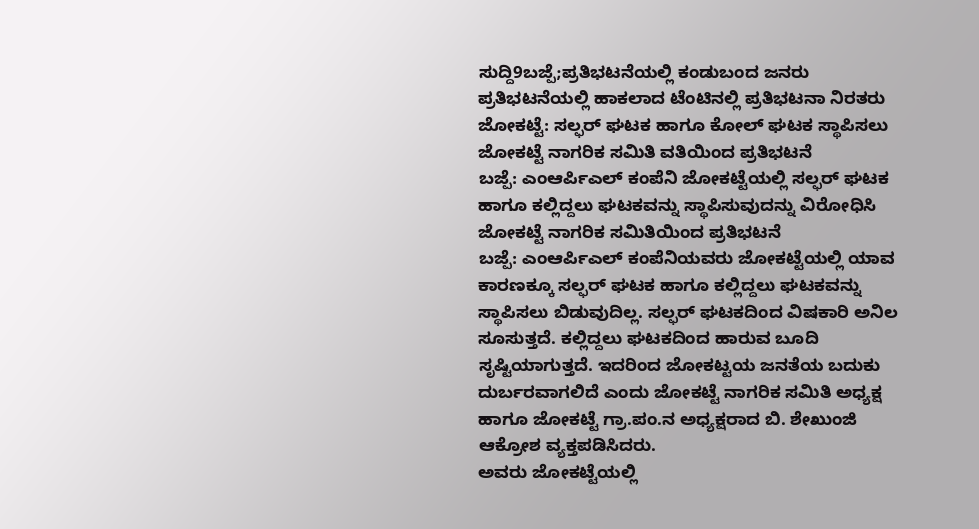ಸುದ್ದಿ9ಬಜ್ಪೆ;ಪ್ರತಿಭಟನೆಯಲ್ಲಿ ಕಂಡುಬಂದ ಜನರು
ಪ್ರತಿಭಟನೆಯಲ್ಲಿ ಹಾಕಲಾದ ಟೆಂಟಿನಲ್ಲಿ ಪ್ರತಿಭಟನಾ ನಿರತರು
ಜೋಕಟ್ಟೆ: ಸಲ್ಫರ್ ಘಟಕ ಹಾಗೂ ಕೋಲ್ ಘಟಕ ಸ್ಥಾಪಿಸಲು ಜೋಕಟ್ಟೆ ನಾಗರಿಕ ಸಮಿತಿ ವತಿಯಿಂದ ಪ್ರತಿಭಟನೆ
ಬಜ್ಪೆ: ಎಂಆರ್ಪಿಎಲ್ ಕಂಪೆನಿ ಜೋಕಟ್ಟೆಯಲ್ಲಿ ಸಲ್ಫರ್ ಘಟಕ ಹಾಗೂ ಕಲ್ಲಿದ್ದಲು ಘಟಕವನ್ನು ಸ್ಥಾಪಿಸುವುದನ್ನು ವಿರೋಧಿಸಿ ಜೋಕಟ್ಟೆ ನಾಗರಿಕ ಸಮಿತಿಯಿಂದ ಪ್ರತಿಭಟನೆ
ಬಜ್ಪೆ: ಎಂಆರ್ಪಿಎಲ್ ಕಂಪೆನಿಯವರು ಜೋಕಟ್ಟೆಯಲ್ಲಿ ಯಾವ ಕಾರಣಕ್ಕೂ ಸಲ್ಫರ್ ಘಟಕ ಹಾಗೂ ಕಲ್ಲಿದ್ದಲು ಘಟಕವನ್ನು ಸ್ಥಾಪಿಸಲು ಬಿಡುವುದಿಲ್ಲ. ಸಲ್ಫರ್ ಘಟಕದಿಂದ ವಿಷಕಾರಿ ಅನಿಲ ಸೂಸುತ್ತದೆ. ಕಲ್ಲಿದ್ದಲು ಘಟಕದಿಂದ ಹಾರುವ ಬೂದಿ ಸೃಷ್ಟಿಯಾಗುತ್ತದೆ. ಇದರಿಂದ ಜೋಕಟ್ಟಯ ಜನತೆಯ ಬದುಕು ದುರ್ಬರವಾಗಲಿದೆ ಎಂದು ಜೋಕಟ್ಟೆ ನಾಗರಿಕ ಸಮಿತಿ ಅಧ್ಯಕ್ಷ ಹಾಗೂ ಜೋಕಟ್ಟೆ ಗ್ರಾ.ಪಂ.ನ ಅಧ್ಯಕ್ಷರಾದ ಬಿ. ಶೇಖುಂಜಿ ಆಕ್ರೋಶ ವ್ಯಕ್ತಪಡಿಸಿದರು.
ಅವರು ಜೋಕಟ್ಟೆಯಲ್ಲಿ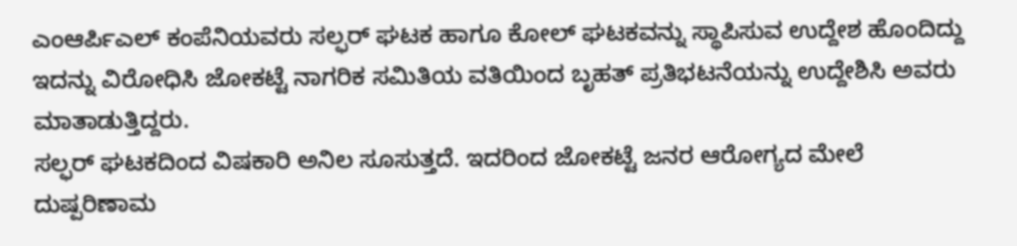ಎಂಆರ್ಪಿಎಲ್ ಕಂಪೆನಿಯವರು ಸಲ್ಫರ್ ಘಟಕ ಹಾಗೂ ಕೋಲ್ ಘಟಕವನ್ನು ಸ್ಥಾಪಿಸುವ ಉದ್ದೇಶ ಹೊಂದಿದ್ದು ಇದನ್ನು ವಿರೋಧಿಸಿ ಜೋಕಟ್ಟೆ ನಾಗರಿಕ ಸಮಿತಿಯ ವತಿಯಿಂದ ಬೃಹತ್ ಪ್ರತಿಭಟನೆಯನ್ನು ಉದ್ದೇಶಿಸಿ ಅವರು ಮಾತಾಡುತ್ತಿದ್ದರು.
ಸಲ್ಫರ್ ಘಟಕದಿಂದ ವಿಷಕಾರಿ ಅನಿಲ ಸೂಸುತ್ತದೆ. ಇದರಿಂದ ಜೋಕಟ್ಟೆ ಜನರ ಆರೋಗ್ಯದ ಮೇಲೆ ದುಷ್ಪರಿಣಾಮ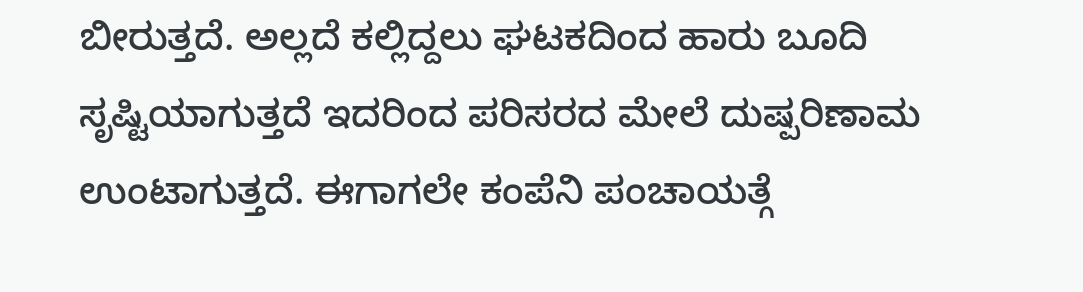ಬೀರುತ್ತದೆ. ಅಲ್ಲದೆ ಕಲ್ಲಿದ್ದಲು ಘಟಕದಿಂದ ಹಾರು ಬೂದಿ ಸೃಷ್ಟಿಯಾಗುತ್ತದೆ ಇದರಿಂದ ಪರಿಸರದ ಮೇಲೆ ದುಷ್ಪರಿಣಾಮ ಉಂಟಾಗುತ್ತದೆ. ಈಗಾಗಲೇ ಕಂಪೆನಿ ಪಂಚಾಯತ್ಗೆ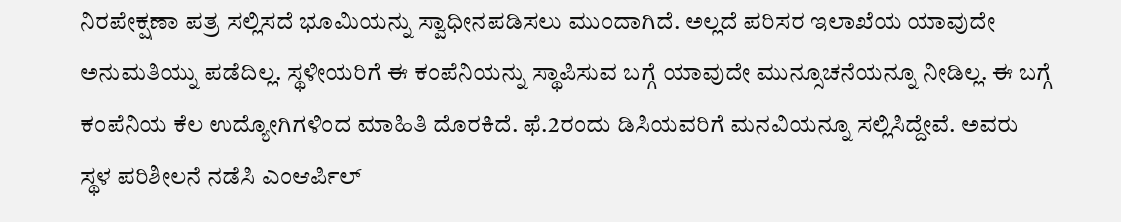ನಿರಪೇಕ್ಷಣಾ ಪತ್ರ ಸಲ್ಲಿಸದೆ ಭೂಮಿಯನ್ನು ಸ್ವಾಧೀನಪಡಿಸಲು ಮುಂದಾಗಿದೆ. ಅಲ್ಲದೆ ಪರಿಸರ ಇಲಾಖೆಯ ಯಾವುದೇ ಅನುಮತಿಯ್ನು ಪಡೆದಿಲ್ಲ. ಸ್ಥಳೀಯರಿಗೆ ಈ ಕಂಪೆನಿಯನ್ನು ಸ್ಥಾಪಿಸುವ ಬಗ್ಗೆ ಯಾವುದೇ ಮುನ್ಸೂಚನೆಯನ್ನೂ ನೀಡಿಲ್ಲ. ಈ ಬಗ್ಗೆ ಕಂಪೆನಿಯ ಕೆಲ ಉದ್ಯೋಗಿಗಳಿಂದ ಮಾಹಿತಿ ದೊರಕಿದೆ. ಫೆ.2ರಂದು ಡಿಸಿಯವರಿಗೆ ಮನವಿಯನ್ನೂ ಸಲ್ಲಿಸಿದ್ದೇವೆ. ಅವರು ಸ್ಥಳ ಪರಿಶೀಲನೆ ನಡೆಸಿ ಎಂಆರ್ಪಿಲ್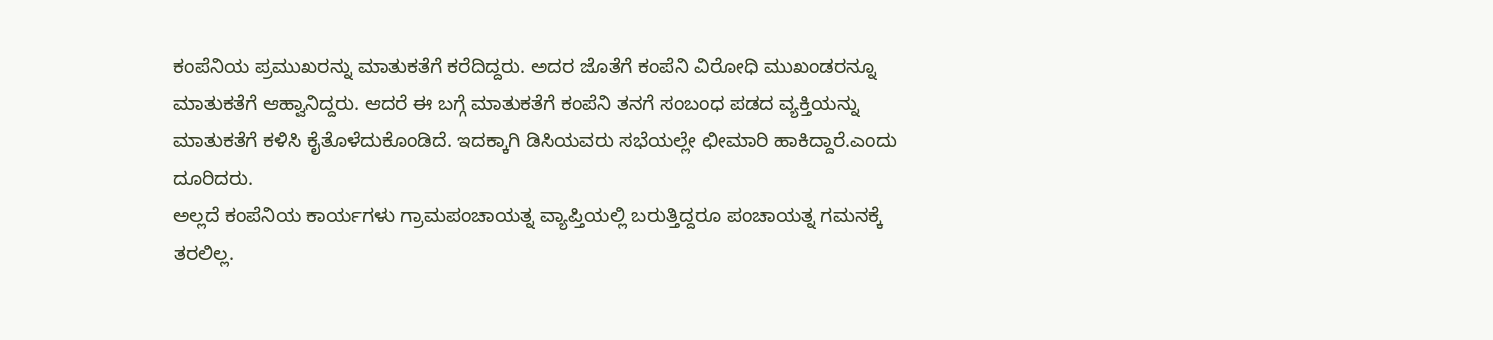ಕಂಪೆನಿಯ ಪ್ರಮುಖರನ್ನು ಮಾತುಕತೆಗೆ ಕರೆದಿದ್ದರು. ಅದರ ಜೊತೆಗೆ ಕಂಪೆನಿ ವಿರೋಧಿ ಮುಖಂಡರನ್ನೂ ಮಾತುಕತೆಗೆ ಆಹ್ವಾನಿದ್ದರು. ಆದರೆ ಈ ಬಗ್ಗೆ ಮಾತುಕತೆಗೆ ಕಂಪೆನಿ ತನಗೆ ಸಂಬಂಧ ಪಡದ ವ್ಯಕ್ತಿಯನ್ನು ಮಾತುಕತೆಗೆ ಕಳಿಸಿ ಕೈತೊಳೆದುಕೊಂಡಿದೆ. ಇದಕ್ಕಾಗಿ ಡಿಸಿಯವರು ಸಭೆಯಲ್ಲೇ ಛೀಮಾರಿ ಹಾಕಿದ್ದಾರೆ.ಎಂದು ದೂರಿದರು.
ಅಲ್ಲದೆ ಕಂಪೆನಿಯ ಕಾರ್ಯಗಳು ಗ್ರಾಮಪಂಚಾಯತ್ನ ವ್ಯಾಪ್ತಿಯಲ್ಲಿ ಬರುತ್ತಿದ್ದರೂ ಪಂಚಾಯತ್ನ ಗಮನಕ್ಕೆ ತರಲಿಲ್ಲ.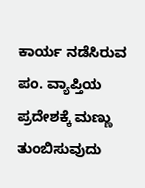ಕಾರ್ಯ ನಡೆಸಿರುವ ಪಂ. ವ್ಯಾಪ್ತಿಯ ಪ್ರದೇಶಕ್ಕೆ ಮಣ್ಣು ತುಂಬಿಸುವುದು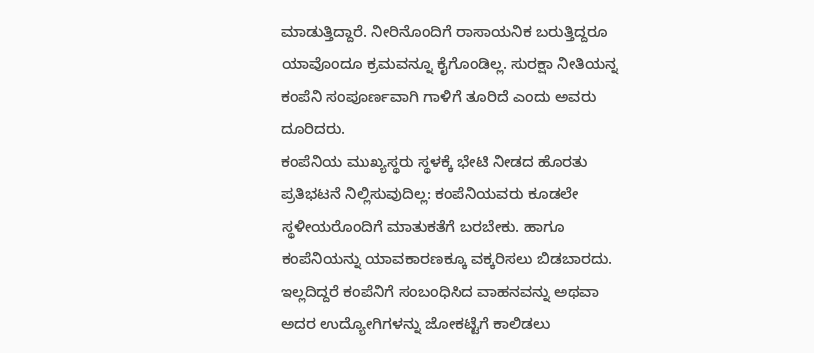ಮಾಡುತ್ತಿದ್ದಾರೆ. ನೀರಿನೊಂದಿಗೆ ರಾಸಾಯನಿಕ ಬರುತ್ತಿದ್ದರೂ ಯಾವೊಂದೂ ಕ್ರಮವನ್ನೂ ಕೈಗೊಂಡಿಲ್ಲ. ಸುರಕ್ಷಾ ನೀತಿಯನ್ನ ಕಂಪೆನಿ ಸಂಪೂರ್ಣವಾಗಿ ಗಾಳಿಗೆ ತೂರಿದೆ ಎಂದು ಅವರು ದೂರಿದರು.
ಕಂಪೆನಿಯ ಮುಖ್ಯಸ್ಥರು ಸ್ಥಳಕ್ಕೆ ಭೇಟಿ ನೀಡದ ಹೊರತು ಪ್ರತಿಭಟನೆ ನಿಲ್ಲಿಸುವುದಿಲ್ಲ: ಕಂಪೆನಿಯವರು ಕೂಡಲೇ ಸ್ಥಳೀಯರೊಂದಿಗೆ ಮಾತುಕತೆಗೆ ಬರಬೇಕು. ಹಾಗೂ ಕಂಪೆನಿಯನ್ನು ಯಾವಕಾರಣಕ್ಕೂ ವಕ್ಕರಿಸಲು ಬಿಡಬಾರದು. ಇಲ್ಲದಿದ್ದರೆ ಕಂಪೆನಿಗೆ ಸಂಬಂಧಿಸಿದ ವಾಹನವನ್ನು ಅಥವಾ ಅದರ ಉದ್ಯೋಗಿಗಳನ್ನು ಜೋಕಟ್ಟೆಗೆ ಕಾಲಿಡಲು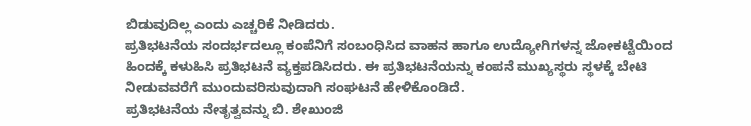ಬಿಡುವುದಿಲ್ಲ ಎಂದು ಎಚ್ಚರಿಕೆ ನೀಡಿದರು.
ಪ್ರತಿಭಟನೆಯ ಸಂದರ್ಭದಲ್ಲೂ ಕಂಪೆನಿಗೆ ಸಂಬಂಧಿಸಿದ ವಾಹನ ಹಾಗೂ ಉದ್ಯೋಗಿಗಳನ್ನ ಜೋಕಟ್ಟೆಯಿಂದ ಹಿಂದಕ್ಕೆ ಕಳುಹಿಸಿ ಪ್ರತಿಭಟನೆ ವ್ಯಕ್ತಪಡಿಸಿದರು. ಈ ಪ್ರತಿಭಟನೆಯನ್ನು ಕಂಪನೆ ಮುಖ್ಯಸ್ಥರು ಸ್ಥಳಕ್ಕೆ ಬೇಟಿ ನೀಡುವವರೆಗೆ ಮುಂದುವರಿಸುವುದಾಗಿ ಸಂಘಟನೆ ಹೇಳಿಕೊಂಡಿದೆ.
ಪ್ರತಿಭಟನೆಯ ನೇತೃತ್ವವನ್ನು ಬಿ. ಶೇಖುಂಜಿ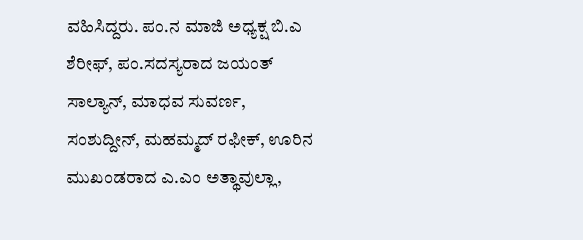ವಹಿಸಿದ್ದರು. ಪಂ.ನ ಮಾಜಿ ಅಧ್ಯಕ್ಷ ಬಿ.ಎ ಶೆರೀಫ್, ಪಂ.ಸದಸ್ಯರಾದ ಜಯಂತ್ ಸಾಲ್ಯಾನ್, ಮಾಧವ ಸುವರ್ಣ, ಸಂಶುದ್ದೀನ್, ಮಹಮ್ಮದ್ ರಫೀಕ್, ಊರಿನ ಮುಖಂಡರಾದ ಎ.ಎಂ ಅತ್ಥಾವುಲ್ಲಾ,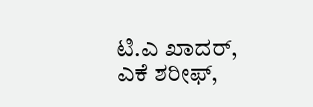ಟಿ.ಎ ಖಾದರ್, ಎಕೆ ಶರೀಫ್,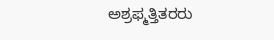ಅಶ್ರಫ್ಮತ್ತಿತರರು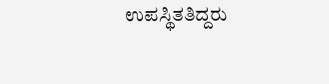ಉಪಸ್ಥಿತತಿದ್ದರು